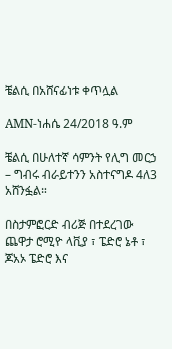ቼልሲ በአሸናፊነቱ ቀጥሏል

AMN-ነሐሴ 24/2018 ዓ.ም

ቼልሲ በሁለተኛ ሳምንት የሊግ መርኃ – ግብሩ ብራይተንን አስተናግዶ 4ለ3 አሸንፏል።

በስታምፎርድ ብሪጅ በተደረገው ጨዋታ ሮሚዮ ላቪያ ፣ ፔድሮ ኔቶ ፣ ጆአኦ ፔድሮ እና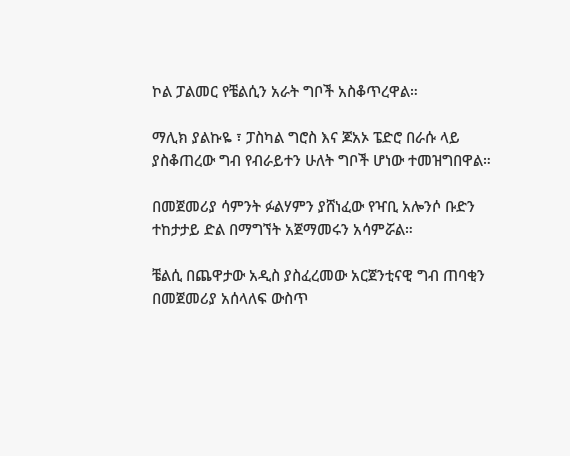ኮል ፓልመር የቼልሲን አራት ግቦች አስቆጥረዋል።

ማሊክ ያልኩዬ ፣ ፓስካል ግሮስ እና ጆአኦ ፔድሮ በራሱ ላይ ያስቆጠረው ግብ የብራይተን ሁለት ግቦች ሆነው ተመዝግበዋል።

በመጀመሪያ ሳምንት ፉልሃምን ያሸነፈው የዣቢ አሎንሶ ቡድን ተከታታይ ድል በማግኘት አጀማመሩን አሳምሯል።

ቼልሲ በጨዋታው አዲስ ያስፈረመው አርጀንቲናዊ ግብ ጠባቂን በመጀመሪያ አሰላለፍ ውስጥ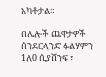አካቶታል።

በሌሎች ጨዋታዎች ሰንደርላንድ ፉልሃምን 1ለ0 ሲያሸንፍ ፣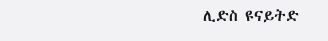ሊድስ ዩናይትድ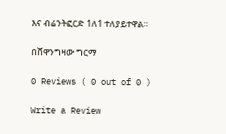እና ብሬንትፎርድ 1ለ1 ተለያይተዋል።

በሸዋንግዛው ግርማ

0 Reviews ( 0 out of 0 )

Write a Review